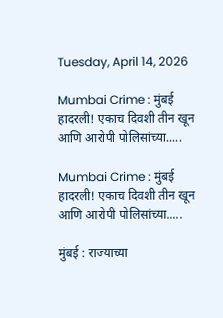Tuesday, April 14, 2026

Mumbai Crime : मुंबई हादरली! एकाच दिवशी तीन खून आणि आरोपी पोलिसांच्या.....

Mumbai Crime : मुंबई हादरली! एकाच दिवशी तीन खून आणि आरोपी पोलिसांच्या.....

मुंबई : राज्याच्या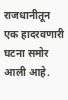राजधानीतून एक हादरवणारी घटना समोर आली आहे.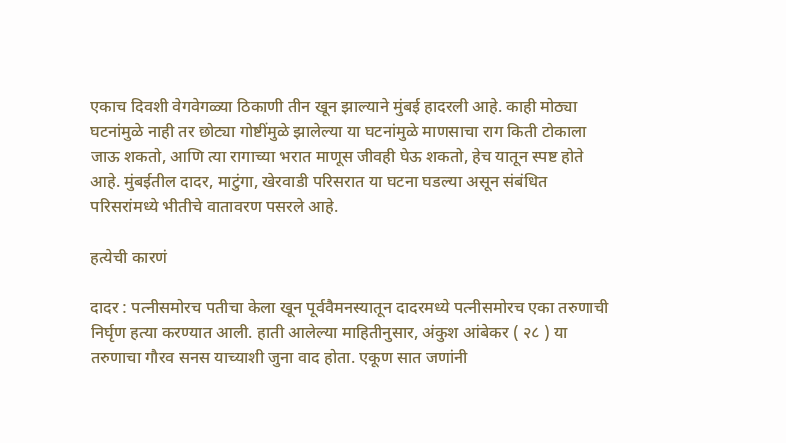एकाच दिवशी वेगवेगळ्या ठिकाणी तीन खून झाल्याने मुंबई हादरली आहे. काही मोठ्या घटनांमुळे नाही तर छोट्या गोष्टींमुळे झालेल्या या घटनांमुळे माणसाचा राग किती टोकाला जाऊ शकतो, आणि त्या रागाच्या भरात माणूस जीवही घेऊ शकतो, हेच यातून स्पष्ट होते आहे. मुंबईतील दादर, माटुंगा, खेरवाडी परिसरात या घटना घडल्या असून संबंधित परिसरांमध्ये भीतीचे वातावरण पसरले आहे.

हत्येची कारणं

दादर : पत्नीसमोरच पतीचा केला खून पूर्ववैमनस्यातून दादरमध्ये पत्नीसमोरच एका तरुणाची निर्घृण हत्या करण्यात आली. हाती आलेल्या माहितीनुसार, अंकुश आंबेकर ( २८ ) या तरुणाचा गौरव सनस याच्याशी जुना वाद होता. एकूण सात जणांनी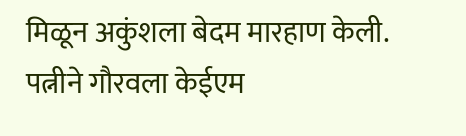मिळून अकुंशला बेदम मारहाण केली. पत्नीने गौरवला केईएम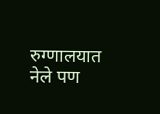रुग्णालयात नेले पण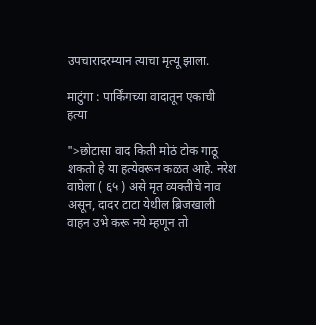उपचारादरम्यान त्याचा मृत्यू झाला.

माटुंगा : पार्किंगच्या वादातून एकाची हत्या

">छोटासा वाद किती मोठं टोक गाठू शकतो हे या हत्येवरून कळत आहे. नरेश वाघेला ( ६५ ) असे मृत व्यक्तीचे नाव असून, दादर टाटा येथील ब्रिजखाली वाहन उभे करू नये म्हणून तो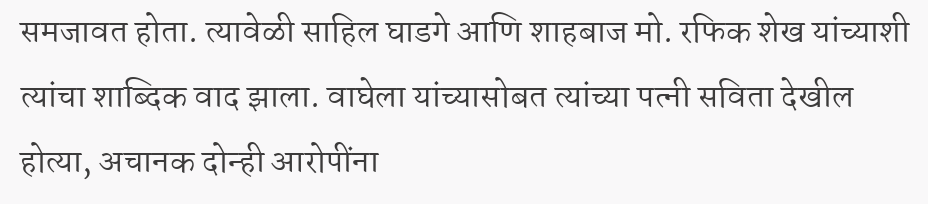समजावत होता. त्यावेळी साहिल घाडगे आणि शाहबाज मो. रफिक शेख यांच्याशी त्यांचा शाब्दिक वाद झाला. वाघेला यांच्यासोबत त्यांच्या पत्नी सविता देखील होत्या, अचानक दोन्ही आरोपींना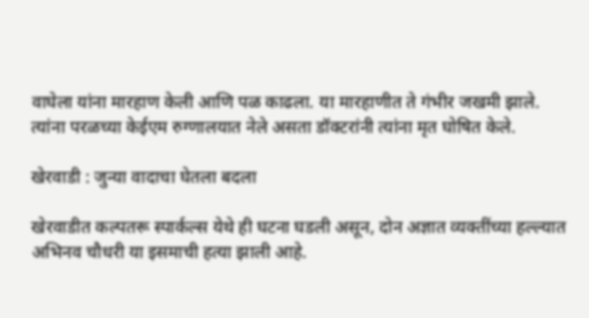वाघेला यांना मारहाण केली आणि पळ काढला. या मारहाणीत ते गंभीर जखमी झाले. त्यांना परळच्या केईएम रुग्णालयात नेले असता डॉक्टरांनी त्यांना मृत घोषित केले.

खेरवाडी : जुन्या वादाचा घेतला बदला

खेरवाडीत कल्पतरू स्पार्कल्स येथे ही घटना घडली असून, दोन अज्ञात व्यक्तींच्या हल्ल्यात अभिनव चौधरी या इसमाची हत्या झाली आहे.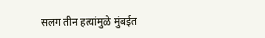सलग तीन हत्यांमुळे मुंबईत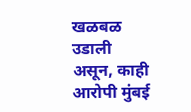खळबळ उडाली असून, काही आरोपी मुंबई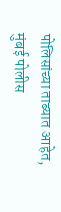पोलिसांच्या ताब्यात आहेत, मुंबई पोलीस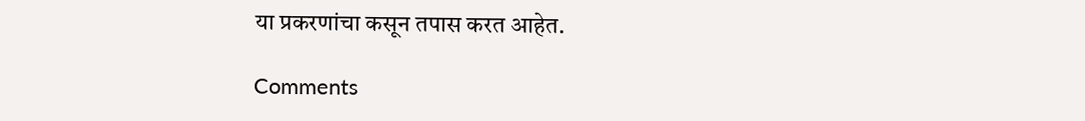या प्रकरणांचा कसून तपास करत आहेत.

Comments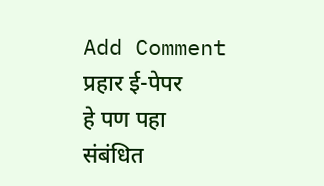Add Comment
प्रहार ई-पेपर
हे पण पहा
संबंधित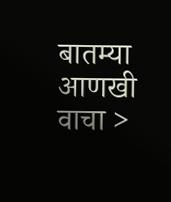बातम्या आणखी वाचा >